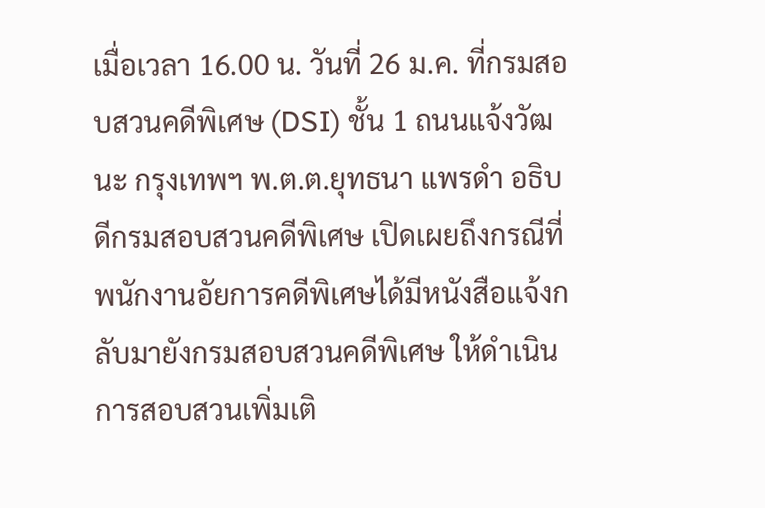เมื่อเวลา 16.00 น. วันที่ 26 ม.ค. ที่กรมสอบสวนคดีพิเศษ (DSI) ชั้น 1 ถนนแจ้งวัฒนะ กรุงเทพฯ พ.ต.ต.ยุทธนา แพรดำ อธิบดีกรมสอบสวนคดีพิเศษ เปิดเผยถึงกรณีที่พนักงานอัยการคดีพิเศษได้มีหนังสือแจ้งกลับมายังกรมสอบสวนคดีพิเศษ ให้ดำเนินการสอบสวนเพิ่มเติ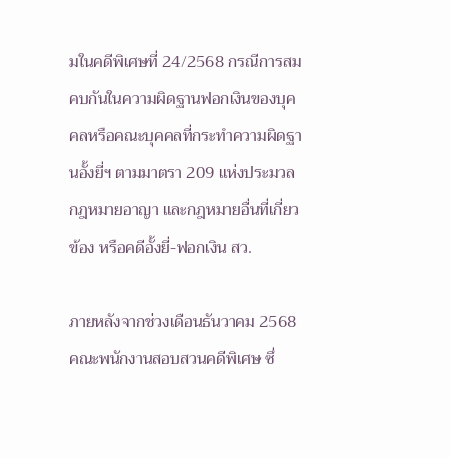มในคดีพิเศษที่ 24/2568 กรณีการสมคบกันในความผิดฐานฟอกเงินของบุคคลหรือคณะบุคคลที่กระทำความผิดฐานอั้งยี่ฯ ตามมาตรา 209 แห่งประมวลกฎหมายอาญา และกฎหมายอื่นที่เกี่ยวข้อง หรือคดีอั้งยี่-ฟอกเงิน สว.

ภายหลังจากช่วงเดือนธันวาคม 2568 คณะพนักงานสอบสวนคดีพิเศษ ซึ่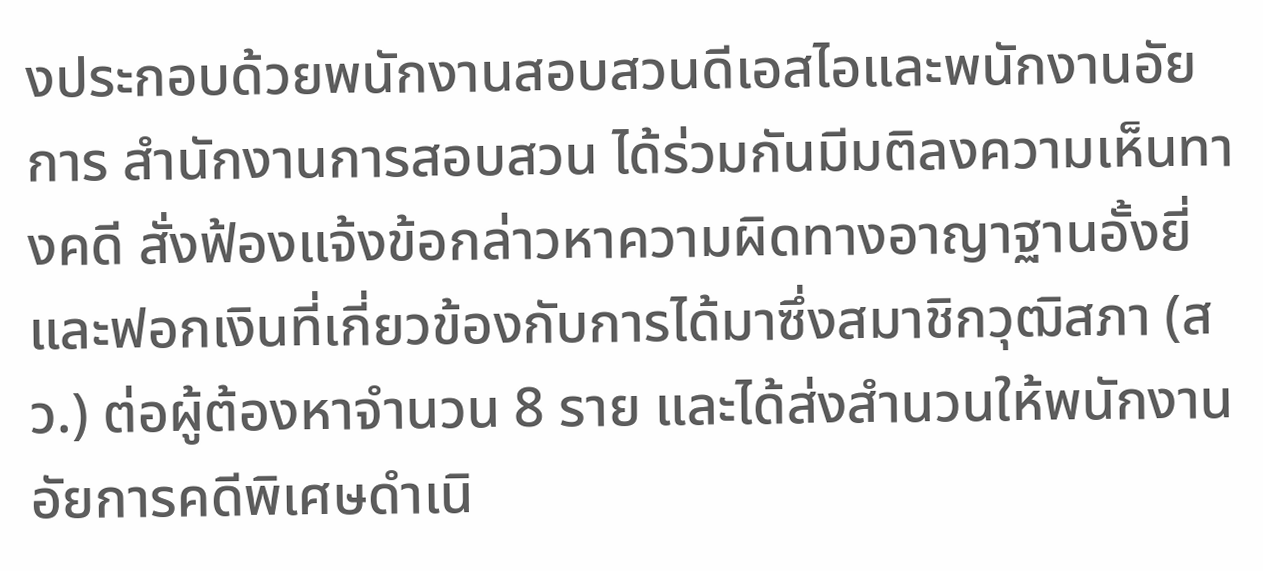งประกอบด้วยพนักงานสอบสวนดีเอสไอและพนักงานอัยการ สำนักงานการสอบสวน ได้ร่วมกันมีมติลงความเห็นทางคดี สั่งฟ้องแจ้งข้อกล่าวหาความผิดทางอาญาฐานอั้งยี่และฟอกเงินที่เกี่ยวข้องกับการได้มาซึ่งสมาชิกวุฒิสภา (สว.) ต่อผู้ต้องหาจำนวน 8 ราย และได้ส่งสำนวนให้พนักงานอัยการคดีพิเศษดำเนิ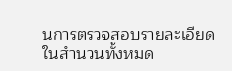นการตรวจสอบรายละเอียดในสำนวนทั้งหมด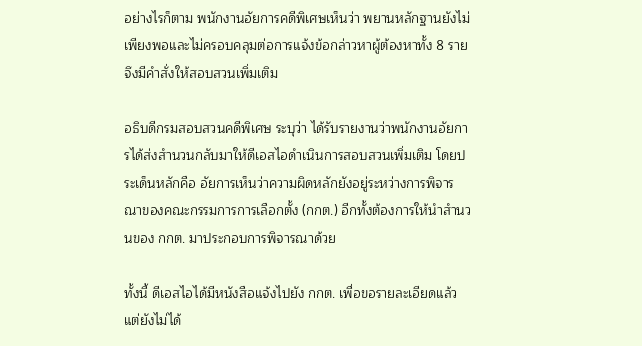อย่างไรก็ตาม พนักงานอัยการคดีพิเศษเห็นว่า พยานหลักฐานยังไม่เพียงพอและไม่ครอบคลุมต่อการแจ้งข้อกล่าวหาผู้ต้องหาทั้ง 8 ราย จึงมีคำสั่งให้สอบสวนเพิ่มเติม

อธิบดีกรมสอบสวนคดีพิเศษ ระบุว่า ได้รับรายงานว่าพนักงานอัยการได้ส่งสำนวนกลับมาให้ดีเอสไอดำเนินการสอบสวนเพิ่มเติม โดยประเด็นหลักคือ อัยการเห็นว่าความผิดหลักยังอยู่ระหว่างการพิจารณาของคณะกรรมการการเลือกตั้ง (กกต.) อีกทั้งต้องการให้นำสำนวนของ กกต. มาประกอบการพิจารณาด้วย

ทั้งนี้ ดีเอสไอได้มีหนังสือแจ้งไปยัง กกต. เพื่อขอรายละเอียดแล้ว แต่ยังไม่ได้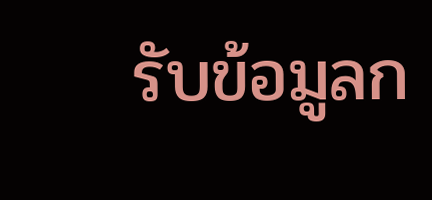รับข้อมูลก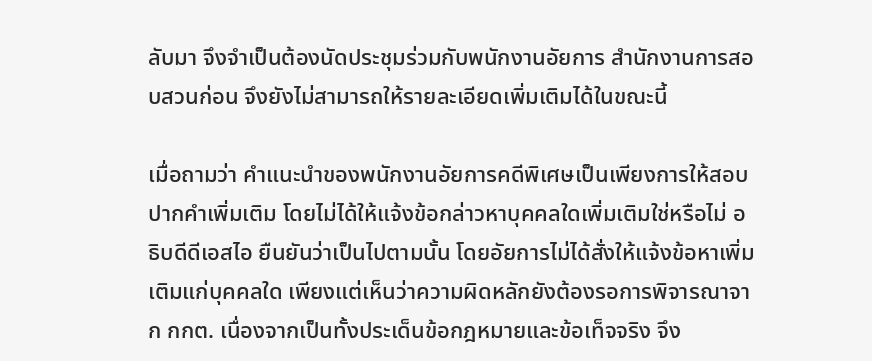ลับมา จึงจำเป็นต้องนัดประชุมร่วมกับพนักงานอัยการ สำนักงานการสอบสวนก่อน จึงยังไม่สามารถให้รายละเอียดเพิ่มเติมได้ในขณะนี้

เมื่อถามว่า คำแนะนำของพนักงานอัยการคดีพิเศษเป็นเพียงการให้สอบปากคำเพิ่มเติม โดยไม่ได้ให้แจ้งข้อกล่าวหาบุคคลใดเพิ่มเติมใช่หรือไม่ อธิบดีดีเอสไอ ยืนยันว่าเป็นไปตามนั้น โดยอัยการไม่ได้สั่งให้แจ้งข้อหาเพิ่มเติมแก่บุคคลใด เพียงแต่เห็นว่าความผิดหลักยังต้องรอการพิจารณาจาก กกต. เนื่องจากเป็นทั้งประเด็นข้อกฎหมายและข้อเท็จจริง จึง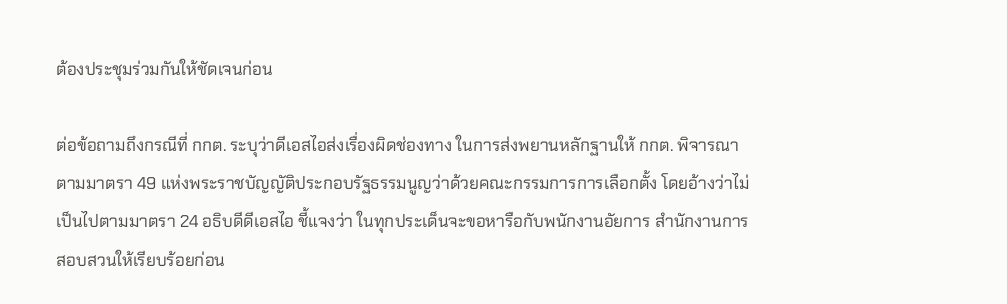ต้องประชุมร่วมกันให้ชัดเจนก่อน

ต่อข้อถามถึงกรณีที่ กกต. ระบุว่าดีเอสไอส่งเรื่องผิดช่องทาง ในการส่งพยานหลักฐานให้ กกต. พิจารณาตามมาตรา 49 แห่งพระราชบัญญัติประกอบรัฐธรรมนูญว่าด้วยคณะกรรมการการเลือกตั้ง โดยอ้างว่าไม่เป็นไปตามมาตรา 24 อธิบดีดีเอสไอ ชี้แจงว่า ในทุกประเด็นจะขอหารือกับพนักงานอัยการ สำนักงานการสอบสวนให้เรียบร้อยก่อน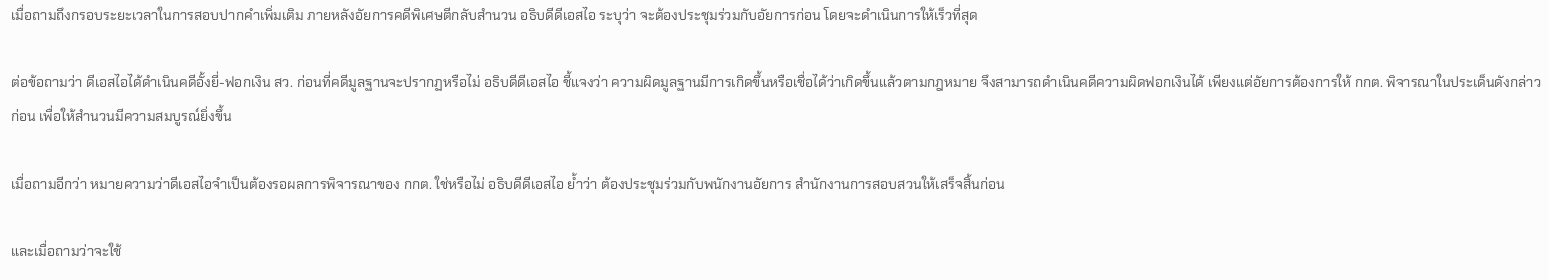เมื่อถามถึงกรอบระยะเวลาในการสอบปากคำเพิ่มเติม ภายหลังอัยการคดีพิเศษตีกลับสำนวน อธิบดีดีเอสไอ ระบุว่า จะต้องประชุมร่วมกับอัยการก่อน โดยจะดำเนินการให้เร็วที่สุด

ต่อข้อถามว่า ดีเอสไอได้ดำเนินคดีอั้งยี่-ฟอกเงิน สว. ก่อนที่คดีมูลฐานจะปรากฏหรือไม่ อธิบดีดีเอสไอ ชี้แจงว่า ความผิดมูลฐานมีการเกิดขึ้นหรือเชื่อได้ว่าเกิดขึ้นแล้วตามกฎหมาย จึงสามารถดำเนินคดีความผิดฟอกเงินได้ เพียงแต่อัยการต้องการให้ กกต. พิจารณาในประเด็นดังกล่าวก่อน เพื่อให้สำนวนมีความสมบูรณ์ยิ่งขึ้น

เมื่อถามอีกว่า หมายความว่าดีเอสไอจำเป็นต้องรอผลการพิจารณาของ กกต. ใช่หรือไม่ อธิบดีดีเอสไอ ย้ำว่า ต้องประชุมร่วมกับพนักงานอัยการ สำนักงานการสอบสวนให้เสร็จสิ้นก่อน

และเมื่อถามว่าจะใช้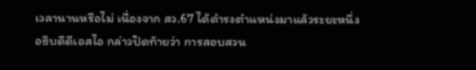เวลานานหรือไม่ เนื่องจาก สว.67 ได้ดำรงตำแหน่งมาแล้วระยะหนึ่ง อธิบดีดีเอสไอ กล่าวปิดท้ายว่า การสอบสวน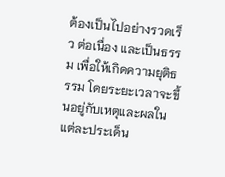ต้องเป็นไปอย่างรวดเร็ว ต่อเนื่อง และเป็นธรรม เพื่อให้เกิดความยุติธรรม โดยระยะเวลาจะขึ้นอยู่กับเหตุและผลในแต่ละประเด็น